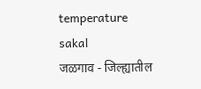temperature
sakal
जळगाव - जिल्ह्यातील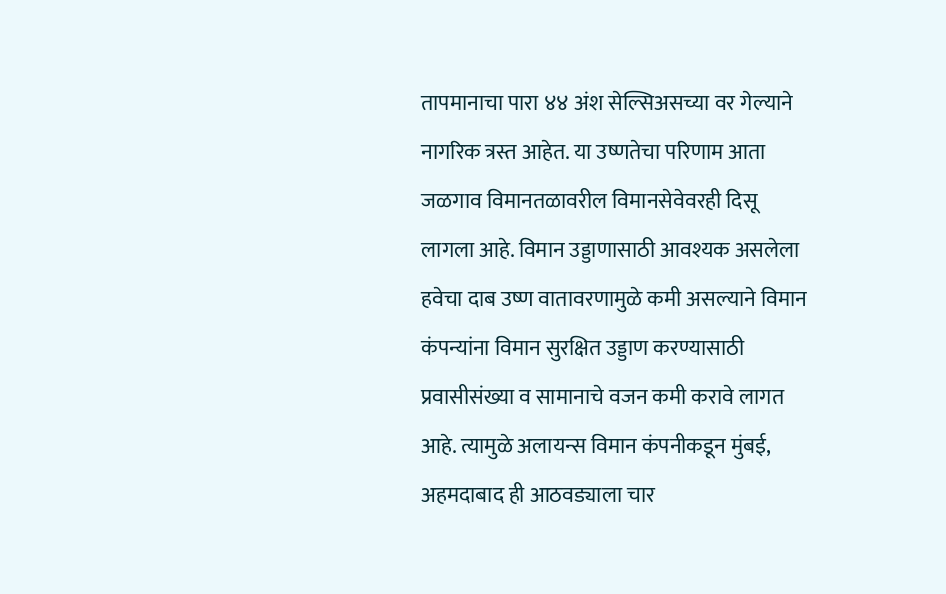तापमानाचा पारा ४४ अंश सेल्सिअसच्या वर गेल्याने नागरिक त्रस्त आहेत. या उष्णतेचा परिणाम आता जळगाव विमानतळावरील विमानसेवेवरही दिसू लागला आहे. विमान उड्डाणासाठी आवश्यक असलेला हवेचा दाब उष्ण वातावरणामुळे कमी असल्याने विमान कंपन्यांना विमान सुरक्षित उड्डाण करण्यासाठी प्रवासीसंख्या व सामानाचे वजन कमी करावे लागत आहे. त्यामुळे अलायन्स विमान कंपनीकडून मुंबई, अहमदाबाद ही आठवड्याला चार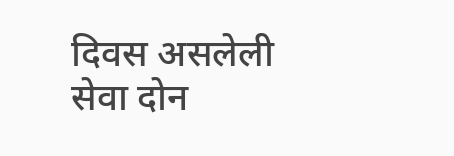दिवस असलेली सेवा दोन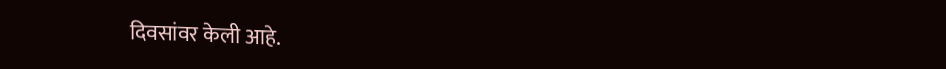दिवसांवर केली आहे.